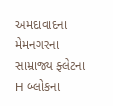અમદાવાદના મેમનગરના સામ્રાજ્ય ફ્લેટના H બ્લોકના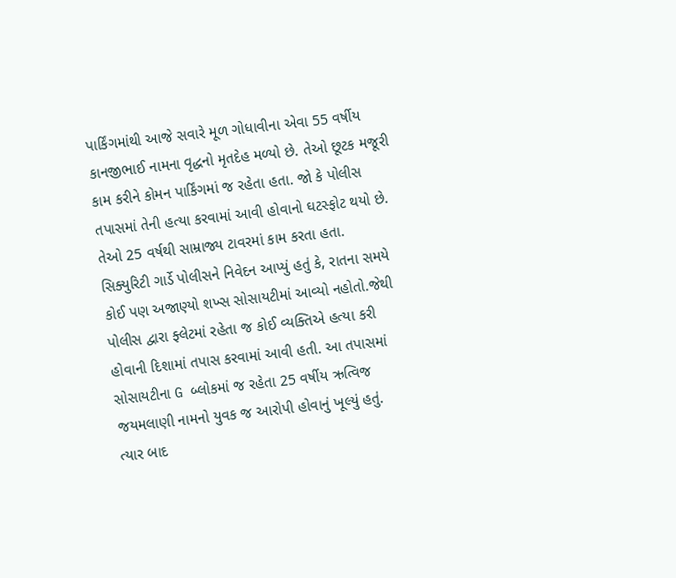પાર્કિંગમાંથી આજે સવારે મૂળ ગોધાવીના એવા 55 વર્ષીય કાનજીભાઈ નામના વૃદ્ધનો મૃતદેહ મળ્યો છે. તેઓ છૂટક મજૂરી કામ કરીને કોમન પાર્કિંગમાં જ રહેતા હતા. જો કે પોલીસ તપાસમાં તેની હત્યા કરવામાં આવી હોવાનો ઘટસ્ફોટ થયો છે. તેઓ 25 વર્ષથી સામ્રાજ્ય ટાવરમાં કામ કરતા હતા.
સિક્યુરિટી ગાર્ડે પોલીસને નિવેદન આપ્યું હતું કે, રાતના સમયે કોઈ પણ અજાણ્યો શખ્સ સોસાયટીમાં આવ્યો નહોતો.જેથી પોલીસ દ્વારા ફ્લેટમાં રહેતા જ કોઈ વ્યક્તિએ હત્યા કરી હોવાની દિશામાં તપાસ કરવામાં આવી હતી. આ તપાસમાં સોસાયટીના G બ્લોકમાં જ રહેતા 25 વર્ષીય ઋત્વિજ જયમલાણી નામનો યુવક જ આરોપી હોવાનું ખૂલ્યું હતું.
ત્યાર બાદ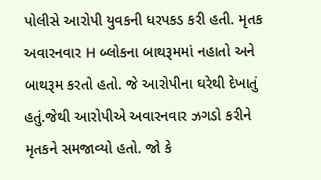પોલીસે આરોપી યુવકની ધરપકડ કરી હતી. મૃતક અવારનવાર H બ્લોકના બાથરૂમમાં નહાતો અને બાથરૂમ કરતો હતો. જે આરોપીના ઘરેથી દેખાતું હતું.જેથી આરોપીએ અવારનવાર ઝગડો કરીને મૃતકને સમજાવ્યો હતો. જો કે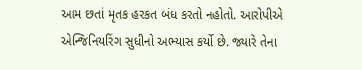આમ છતાં મૃતક હરકત બંધ કરતો નહોતો. આરોપીએ એન્જિનિયરિંગ સુધીનો અભ્યાસ કર્યો છે. જ્યારે તેના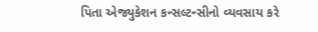પિતા એજ્યુકેશન કન્સલ્ટન્સીનો વ્યવસાય કરે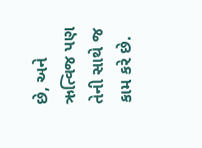છે, અને ઋત્વિજ પણ તેની સાથે જ કામ કરે છે.